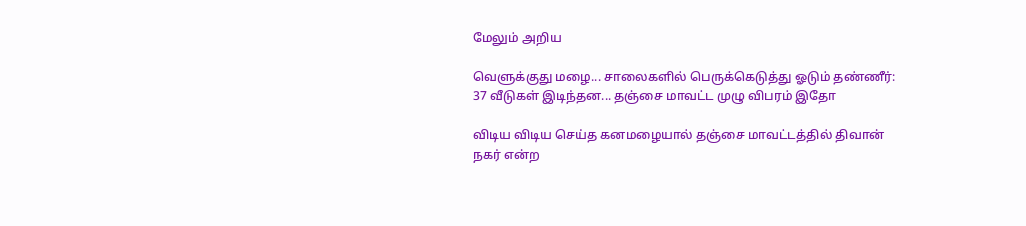மேலும் அறிய

வெளுக்குது மழை... சாலைகளில் பெருக்கெடுத்து ஓடும் தண்ணீர்: 37 வீடுகள் இடிந்தன... தஞ்சை மாவட்ட முழு விபரம் இதோ

விடிய விடிய செய்த கனமழையால் தஞ்சை மாவட்டத்தில் திவான் நகர் என்ற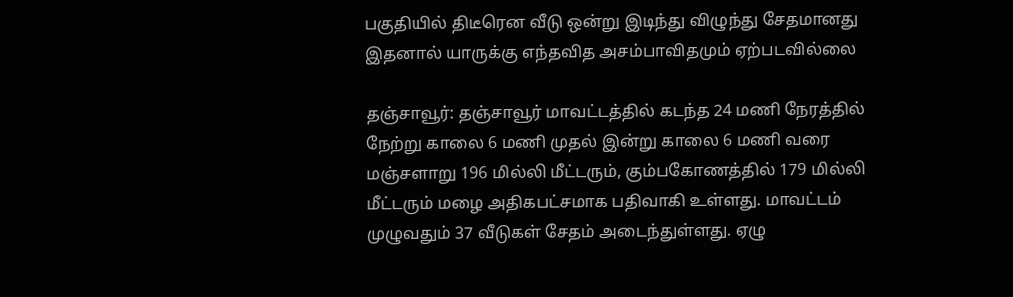பகுதியில் திடீரென வீடு ஒன்று இடிந்து விழுந்து சேதமானது இதனால் யாருக்கு எந்தவித அசம்பாவிதமும் ஏற்படவில்லை

தஞ்சாவூர்: தஞ்சாவூர் மாவட்டத்தில் கடந்த 24 மணி நேரத்தில் நேற்று காலை 6 மணி முதல் இன்று காலை 6 மணி வரை மஞ்சளாறு 196 மில்லி மீட்டரும், கும்பகோணத்தில் 179 மில்லி மீட்டரும் மழை அதிகபட்சமாக பதிவாகி உள்ளது. மாவட்டம் முழுவதும் 37 வீடுகள் சேதம் அடைந்துள்ளது. ஏழு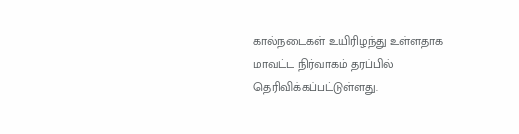கால்நடைகள் உயிரிழந்து உள்ளதாக மாவட்ட நிர்வாகம் தரப்பில் தெரிவிக்கப்பட்டுள்ளது.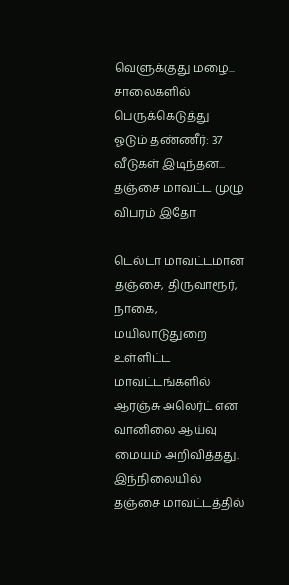வெளுக்குது மழை... சாலைகளில் பெருக்கெடுத்து ஓடும் தண்ணீர்: 37 வீடுகள் இடிந்தன... தஞ்சை மாவட்ட முழு விபரம் இதோ

டெல்டா மாவட்டமான தஞ்சை, திருவாரூர், நாகை, மயிலாடுதுறை உள்ளிட்ட மாவட்டங்களில் ஆரஞ்சு அலெர்ட் என வானிலை ஆய்வு மையம் அறிவித்தது. இந்நிலையில் தஞ்சை மாவட்டத்தில்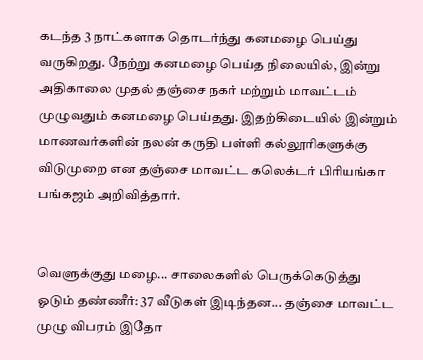கடந்த 3 நாட்களாக தொடர்ந்து கனமழை பெய்து வருகிறது. நேற்று கனமழை பெய்த நிலையில், இன்று அதிகாலை முதல் தஞ்சை நகர் மற்றும் மாவட்டம் முழுவதும் கனமழை பெய்தது. இதற்கிடையில் இன்றும் மாணவர்களின் நலன் கருதி பள்ளி கல்லூரிகளுக்கு விடுமுறை என தஞ்சை மாவட்ட கலெக்டர் பிரியங்கா பங்கஜம் அறிவித்தார்.


வெளுக்குது மழை... சாலைகளில் பெருக்கெடுத்து ஓடும் தண்ணீர்: 37 வீடுகள் இடிந்தன... தஞ்சை மாவட்ட முழு விபரம் இதோ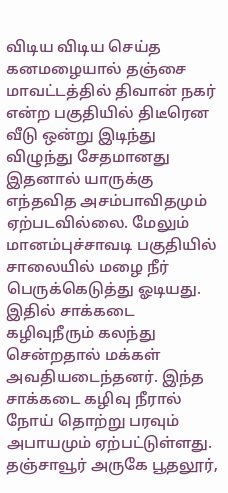விடிய விடிய செய்த கனமழையால் தஞ்சை மாவட்டத்தில் திவான் நகர் என்ற பகுதியில் திடீரென வீடு ஒன்று இடிந்து விழுந்து சேதமானது இதனால் யாருக்கு எந்தவித அசம்பாவிதமும் ஏற்படவில்லை. மேலும் மானம்புச்சாவடி பகுதியில் சாலையில் மழை நீர் பெருக்கெடுத்து ஓடியது. இதில் சாக்கடை கழிவுநீரும் கலந்து சென்றதால் மக்கள் அவதியடைந்தனர். இந்த சாக்கடை கழிவு நீரால் நோய் தொற்று பரவும் அபாயமும் ஏற்பட்டுள்ளது. தஞ்சாவூர் அருகே பூதலூர்,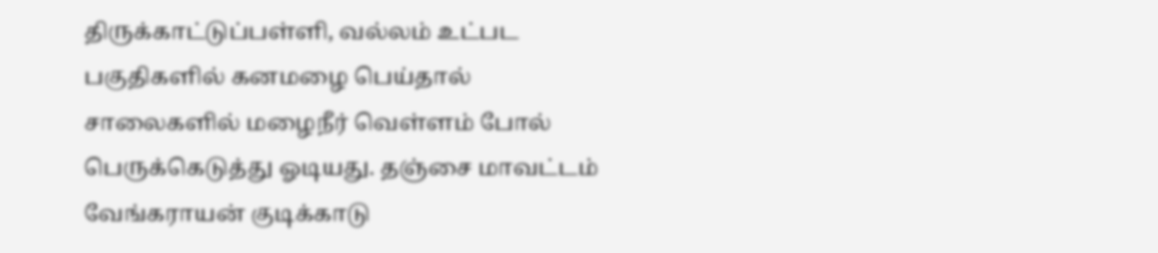திருக்காட்டுப்பள்ளி, வல்லம் உட்பட பகுதிகளில் கனமழை பெய்தால் சாலைகளில் மழைநீர் வெள்ளம் போல் பெருக்கெடுத்து ஓடியது. தஞ்சை மாவட்டம் வேங்கராயன் குடிக்காடு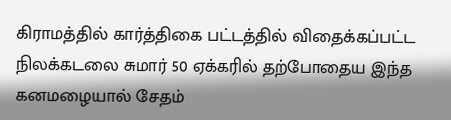கிராமத்தில் கார்த்திகை பட்டத்தில் விதைக்கப்பட்ட நிலக்கடலை சுமார் 50 ஏக்கரில் தற்போதைய இந்த கனமழையால் சேதம்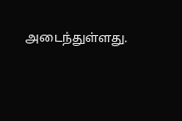அடைந்துள்ளது.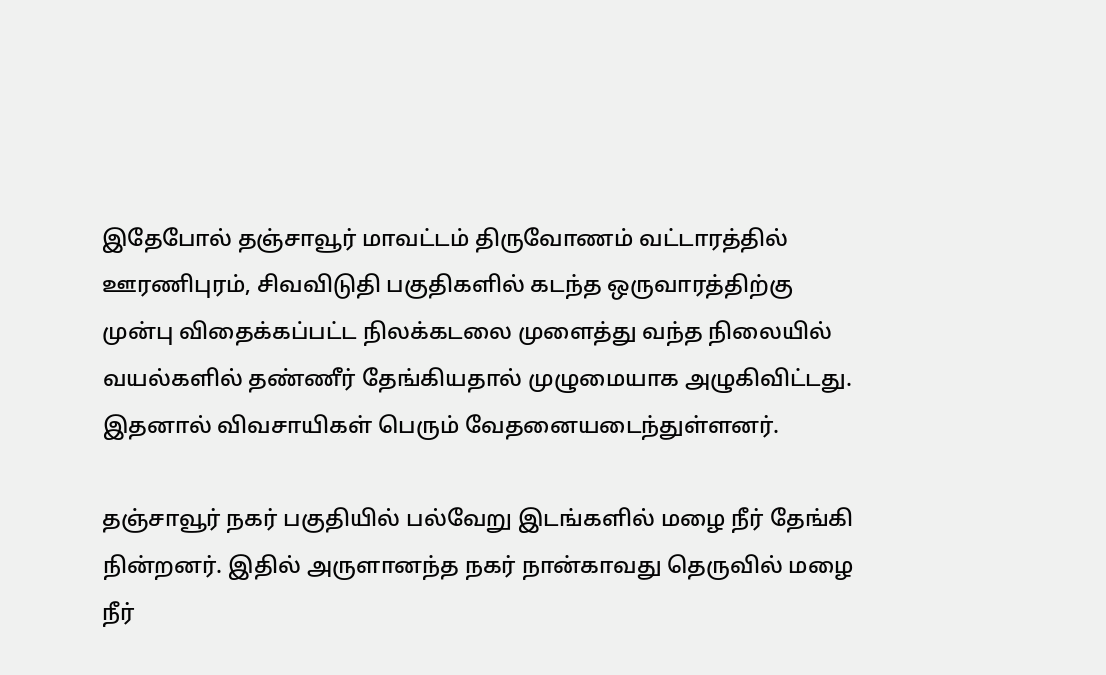இதேபோல் தஞ்சாவூர் மாவட்டம் திருவோணம் வட்டாரத்தில் ஊரணிபுரம், சிவவிடுதி பகுதிகளில் கடந்த ஒருவாரத்திற்கு முன்பு விதைக்கப்பட்ட நிலக்கடலை முளைத்து வந்த நிலையில் வயல்களில் தண்ணீர் தேங்கியதால் முழுமையாக அழுகிவிட்டது. இதனால் விவசாயிகள் பெரும் வேதனையடைந்துள்ளனர்.

தஞ்சாவூர் நகர் பகுதியில் பல்வேறு இடங்களில் மழை நீர் தேங்கி நின்றனர். இதில் அருளானந்த நகர் நான்காவது தெருவில் மழை நீர்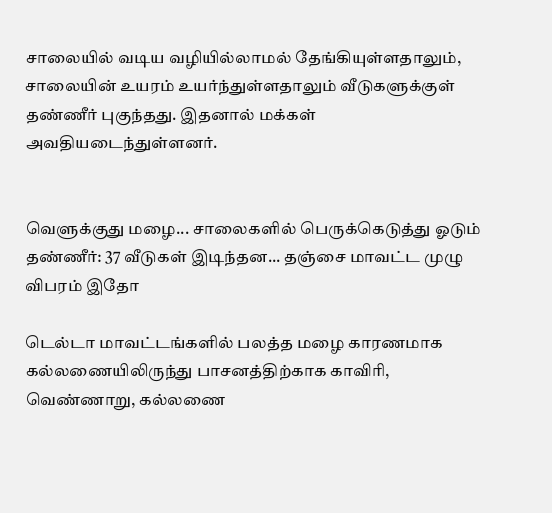சாலையில் வடிய வழியில்லாமல் தேங்கியுள்ளதாலும், சாலையின் உயரம் உயர்ந்துள்ளதாலும் வீடுகளுக்குள் தண்ணீர் புகுந்தது. இதனால் மக்கள் அவதியடைந்துள்ளனர்.


வெளுக்குது மழை... சாலைகளில் பெருக்கெடுத்து ஓடும் தண்ணீர்: 37 வீடுகள் இடிந்தன... தஞ்சை மாவட்ட முழு விபரம் இதோ

டெல்டா மாவட்டங்களில் பலத்த மழை காரணமாக கல்லணையிலிருந்து பாசனத்திற்காக காவிரி, வெண்ணாறு, கல்லணை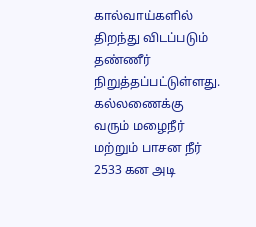கால்வாய்களில் திறந்து விடப்படும் தண்ணீர் நிறுத்தப்பட்டுள்ளது. கல்லணைக்கு வரும் மழைநீர் மற்றும் பாசன நீர் 2533 கன அடி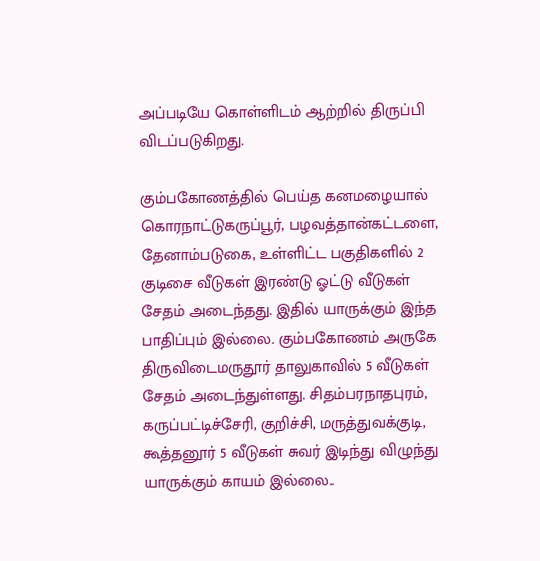அப்படியே கொள்ளிடம் ஆற்றில் திருப்பி விடப்படுகிறது.

கும்பகோணத்தில் பெய்த கனமழையால் கொரநாட்டுகருப்பூர், பழவத்தான்கட்டளை, தேனாம்படுகை, உள்ளிட்ட பகுதிகளில் 2 குடிசை வீடுகள் இரண்டு ஓட்டு வீடுகள் சேதம் அடைந்தது. இதில் யாருக்கும் இந்த பாதிப்பும் இல்லை. கும்பகோணம் அருகே திருவிடைமருதூர் தாலுகாவில் 5 வீடுகள் சேதம் அடைந்துள்ளது. சிதம்பரநாதபுரம், கருப்பட்டிச்சேரி, குறிச்சி, மருத்துவக்குடி, கூத்தனூர் 5 வீடுகள் சுவர் இடிந்து விழுந்து யாருக்கும் காயம் இல்லை..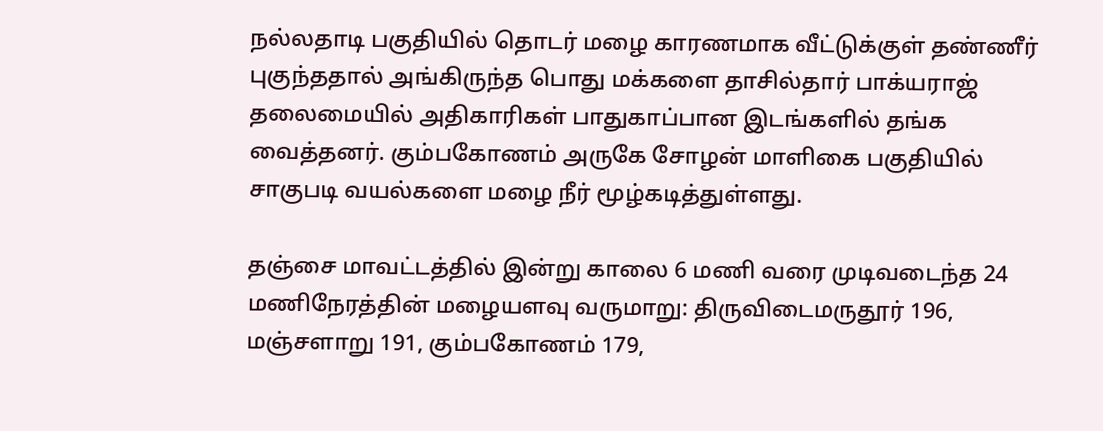நல்லதாடி பகுதியில் தொடர் மழை காரணமாக வீட்டுக்குள் தண்ணீர் புகுந்ததால் அங்கிருந்த பொது மக்களை தாசில்தார் பாக்யராஜ் தலைமையில் அதிகாரிகள் பாதுகாப்பான இடங்களில் தங்க வைத்தனர். கும்பகோணம் அருகே சோழன் மாளிகை பகுதியில் சாகுபடி வயல்களை மழை நீர் மூழ்கடித்துள்ளது.

தஞ்சை மாவட்டத்தில் இன்று காலை 6 மணி வரை முடிவடைந்த 24 மணிநேரத்தின் மழையளவு வருமாறு: திருவிடைமருதூர் 196, மஞ்சளாறு 191, கும்பகோணம் 179,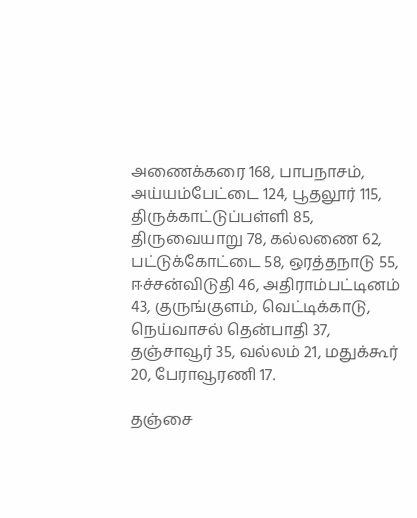அணைக்கரை 168, பாபநாசம், அய்யம்பேட்டை 124, பூதலூர் 115, திருக்காட்டுப்பள்ளி 85, திருவையாறு 78, கல்லணை 62, பட்டுக்கோட்டை 58, ஒரத்தநாடு 55, ஈச்சன்விடுதி 46, அதிராம்பட்டினம் 43, குருங்குளம், வெட்டிக்காடு, நெய்வாசல் தென்பாதி 37, தஞ்சாவூர் 35, வல்லம் 21, மதுக்கூர் 20, பேராவூரணி 17.

தஞ்சை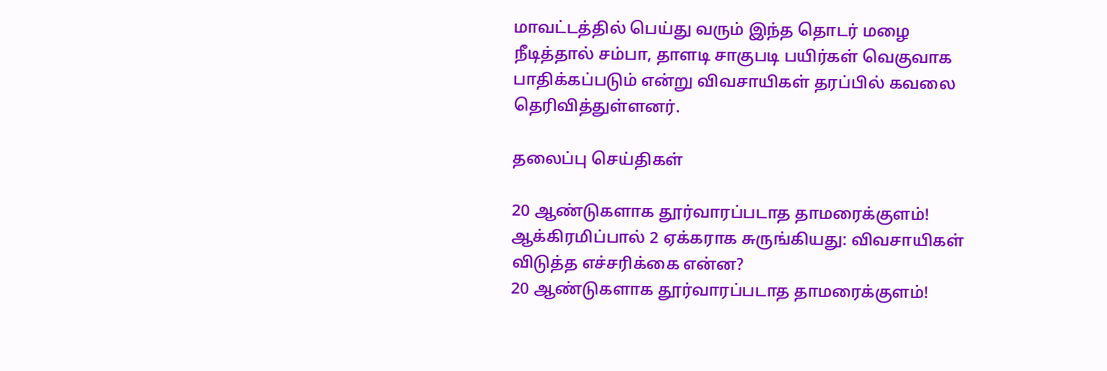மாவட்டத்தில் பெய்து வரும் இந்த தொடர் மழை நீடித்தால் சம்பா, தாளடி சாகுபடி பயிர்கள் வெகுவாக பாதிக்கப்படும் என்று விவசாயிகள் தரப்பில் கவலை தெரிவித்துள்ளனர்.

தலைப்பு செய்திகள்

20 ஆண்டுகளாக தூர்வாரப்படாத தாமரைக்குளம்! ஆக்கிரமிப்பால் 2 ஏக்கராக சுருங்கியது: விவசாயிகள் விடுத்த எச்சரிக்கை என்ன?
20 ஆண்டுகளாக தூர்வாரப்படாத தாமரைக்குளம்!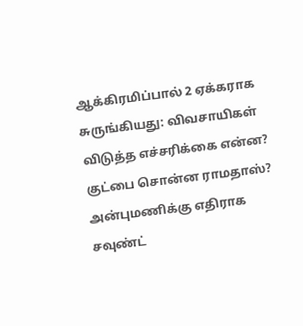ஆக்கிரமிப்பால் 2 ஏக்கராக சுருங்கியது: விவசாயிகள் விடுத்த எச்சரிக்கை என்ன?
குட்பை சொன்ன ராமதாஸ்? அன்புமணிக்கு எதிராக சவுண்ட்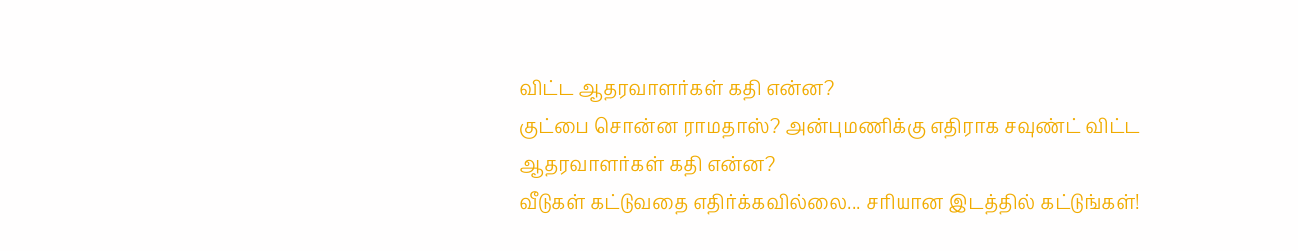விட்ட ஆதரவாளர்கள் கதி என்ன?
குட்பை சொன்ன ராமதாஸ்? அன்புமணிக்கு எதிராக சவுண்ட் விட்ட ஆதரவாளர்கள் கதி என்ன?
வீடுகள் கட்டுவதை எதிர்க்கவில்லை... சரியான இடத்தில் கட்டுங்கள்!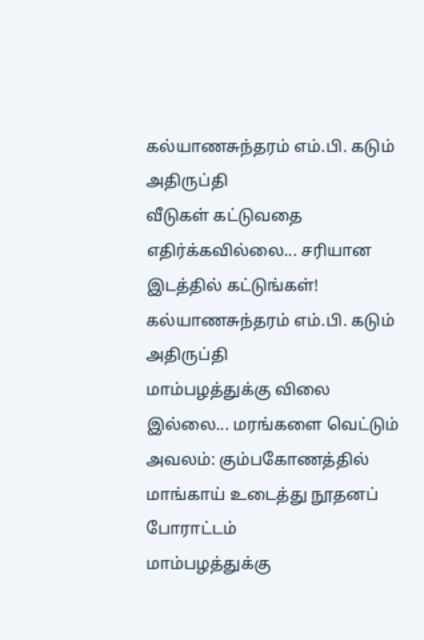கல்யாணசுந்தரம் எம்.பி. கடும் அதிருப்தி
வீடுகள் கட்டுவதை எதிர்க்கவில்லை... சரியான இடத்தில் கட்டுங்கள்! கல்யாணசுந்தரம் எம்.பி. கடும் அதிருப்தி
மாம்பழத்துக்கு விலை இல்லை... மரங்களை வெட்டும் அவலம்: கும்பகோணத்தில் மாங்காய் உடைத்து நூதனப் போராட்டம்
மாம்பழத்துக்கு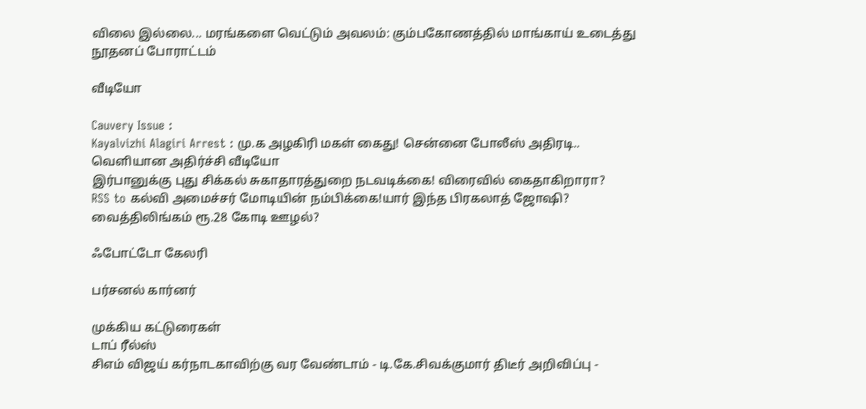விலை இல்லை... மரங்களை வெட்டும் அவலம்: கும்பகோணத்தில் மாங்காய் உடைத்து நூதனப் போராட்டம்

வீடியோ

Cauvery Issue :
Kayalvizhi Alagiri Arrest : மு.க அழகிரி மகள் கைது! சென்னை போலீஸ் அதிரடி.. வெளியான அதிர்ச்சி வீடியோ
இர்பானுக்கு புது சிக்கல் சுகாதாரத்துறை நடவடிக்கை! விரைவில் கைதாகிறாரா?
RSS to கல்வி அமைச்சர் மோடியின் நம்பிக்கை!யார் இந்த பிரகலாத் ஜோஷி?
வைத்திலிங்கம் ரூ.28 கோடி ஊழல்?

ஃபோட்டோ கேலரி

பர்சனல் கார்னர்

முக்கிய கட்டுரைகள்
டாப் ரீல்ஸ்
சிஎம் விஜய் கர்நாடகாவிற்கு வர வேண்டாம் - டி.கே.சிவக்குமார் திடீர் அறிவிப்பு -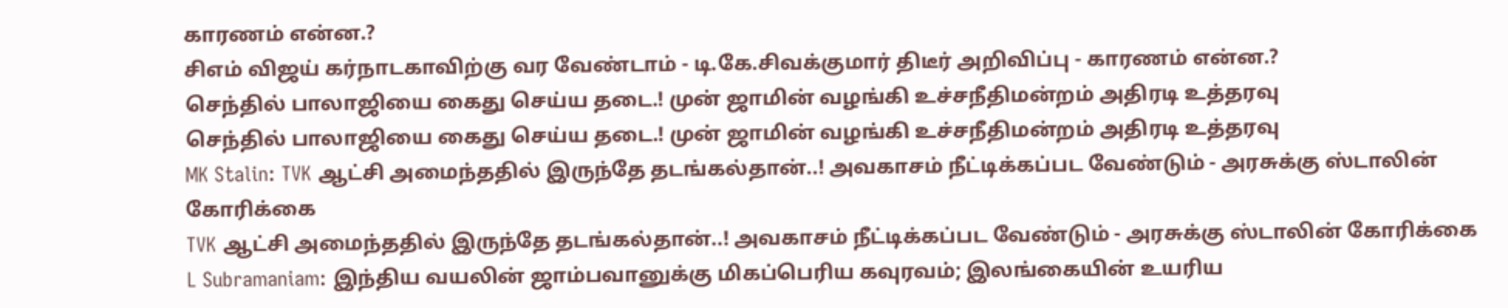காரணம் என்ன.?
சிஎம் விஜய் கர்நாடகாவிற்கு வர வேண்டாம் - டி.கே.சிவக்குமார் திடீர் அறிவிப்பு - காரணம் என்ன.?
செந்தில் பாலாஜியை கைது செய்ய தடை.! முன் ஜாமின் வழங்கி உச்சநீதிமன்றம் அதிரடி உத்தரவு
செந்தில் பாலாஜியை கைது செய்ய தடை.! முன் ஜாமின் வழங்கி உச்சநீதிமன்றம் அதிரடி உத்தரவு
MK Stalin: TVK ஆட்சி அமைந்ததில் இருந்தே தடங்கல்தான்..! அவகாசம் நீட்டிக்கப்பட வேண்டும் - அரசுக்கு ஸ்டாலின் கோரிக்கை
TVK ஆட்சி அமைந்ததில் இருந்தே தடங்கல்தான்..! அவகாசம் நீட்டிக்கப்பட வேண்டும் - அரசுக்கு ஸ்டாலின் கோரிக்கை
L Subramaniam: இந்திய வயலின் ஜாம்பவானுக்கு மிகப்பெரிய கவுரவம்; இலங்கையின் உயரிய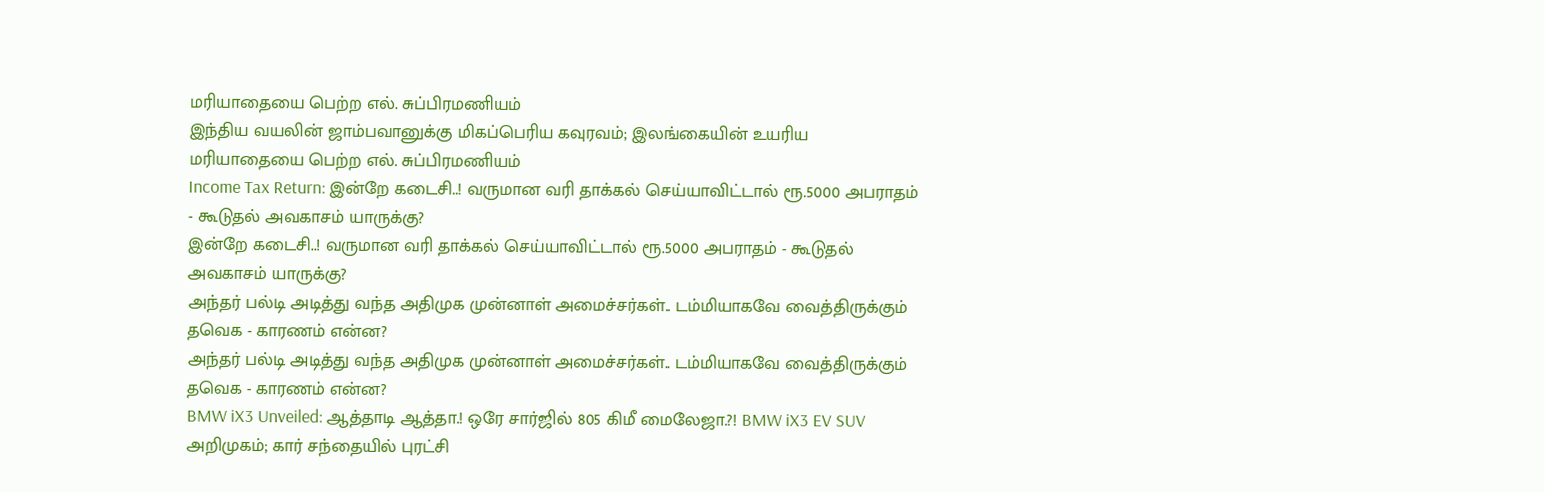மரியாதையை பெற்ற எல். சுப்பிரமணியம்
இந்திய வயலின் ஜாம்பவானுக்கு மிகப்பெரிய கவுரவம்; இலங்கையின் உயரிய மரியாதையை பெற்ற எல். சுப்பிரமணியம்
Income Tax Return: இன்றே கடைசி..! வருமான வரி தாக்கல் செய்யாவிட்டால் ரூ.5000 அபராதம் - கூடுதல் அவகாசம் யாருக்கு?
இன்றே கடைசி..! வருமான வரி தாக்கல் செய்யாவிட்டால் ரூ.5000 அபராதம் - கூடுதல் அவகாசம் யாருக்கு?
அந்தர் பல்டி அடித்து வந்த அதிமுக முன்னாள் அமைச்சர்கள்.. டம்மியாகவே வைத்திருக்கும் தவெக - காரணம் என்ன?
அந்தர் பல்டி அடித்து வந்த அதிமுக முன்னாள் அமைச்சர்கள்.. டம்மியாகவே வைத்திருக்கும் தவெக - காரணம் என்ன?
BMW iX3 Unveiled: ஆத்தாடி ஆத்தா.! ஒரே சார்ஜில் 805 கிமீ மைலேஜா.?! BMW iX3 EV SUV அறிமுகம்; கார் சந்தையில் புரட்சி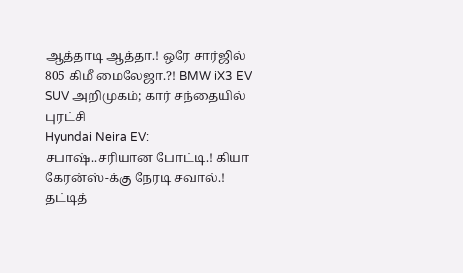ஆத்தாடி ஆத்தா.! ஒரே சார்ஜில் 805 கிமீ மைலேஜா.?! BMW iX3 EV SUV அறிமுகம்; கார் சந்தையில் புரட்சி
Hyundai Neira EV: சபாஷ்..சரியான போட்டி.! கியா கேரன்ஸ்-க்கு நேரடி சவால்.! தட்டித்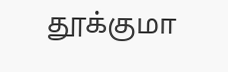தூக்குமா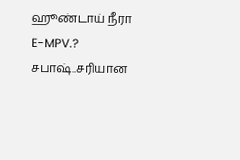ஹூண்டாய் நீரா E-MPV.?
சபாஷ்..சரியான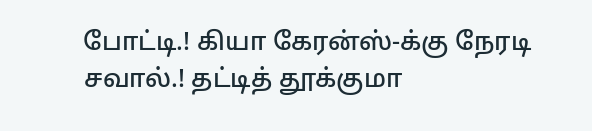போட்டி.! கியா கேரன்ஸ்-க்கு நேரடி சவால்.! தட்டித் தூக்குமா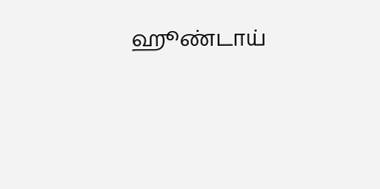ஹூண்டாய்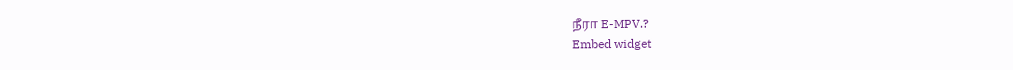நீரா E-MPV.?
Embed widget